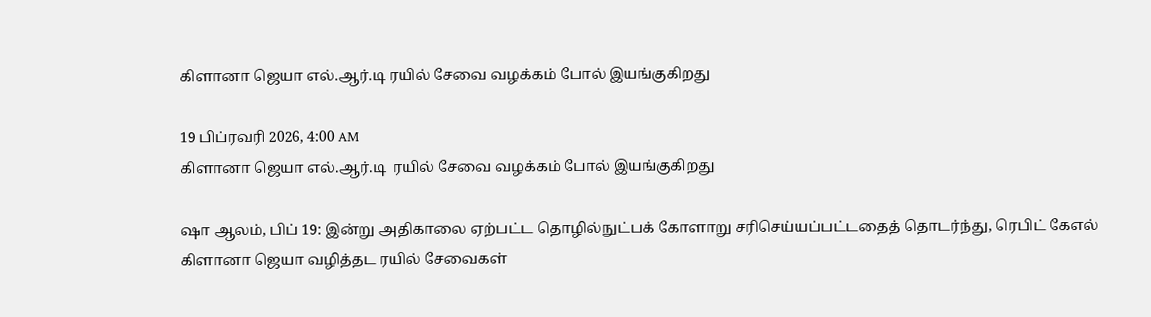கிளானா ஜெயா எல்.ஆர்.டி ரயில் சேவை வழக்கம் போல் இயங்குகிறது

19 பிப்ரவரி 2026, 4:00 AM
கிளானா ஜெயா எல்.ஆர்.டி  ரயில் சேவை வழக்கம் போல் இயங்குகிறது

ஷா ஆலம், பிப் 19: இன்று அதிகாலை ஏற்பட்ட தொழில்நுட்பக் கோளாறு சரிசெய்யப்பட்டதைத் தொடர்ந்து, ரெபிட் கேஎல்  கிளானா ஜெயா வழித்தட ரயில் சேவைகள்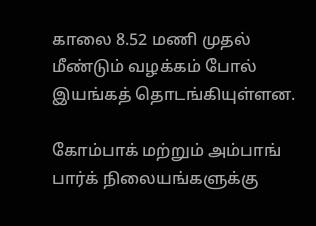காலை 8.52 மணி முதல் மீண்டும் வழக்கம் போல் இயங்கத் தொடங்கியுள்ளன.

கோம்பாக் மற்றும் அம்பாங் பார்க் நிலையங்களுக்கு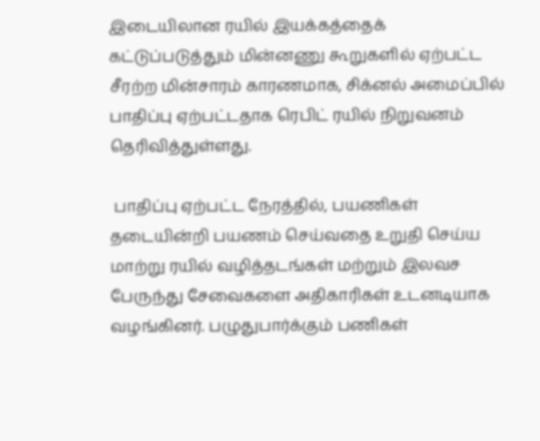இடையிலான ரயில் இயக்கத்தைக் கட்டுப்படுத்தும் மின்னணு கூறுகளில் ஏற்பட்ட சீரற்ற மின்சாரம் காரணமாக, சிக்னல் அமைப்பில் பாதிப்பு ஏற்பட்டதாக ரெபிட் ரயில் நிறுவனம் தெரிவித்துள்ளது.

 பாதிப்பு ஏற்பட்ட நேரத்தில், பயணிகள் தடையின்றி பயணம் செய்வதை உறுதி செய்ய மாற்று ரயில் வழித்தடங்கள் மற்றும் இலவச பேருந்து சேவைகளை அதிகாரிகள் உடனடியாக வழங்கினர். பழுதுபார்க்கும் பணிகள்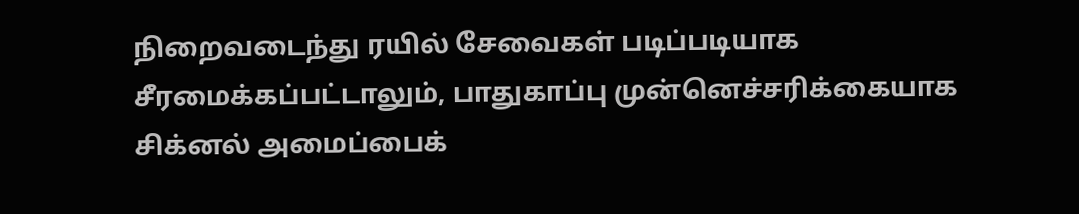நிறைவடைந்து ரயில் சேவைகள் படிப்படியாக சீரமைக்கப்பட்டாலும், பாதுகாப்பு முன்னெச்சரிக்கையாக சிக்னல் அமைப்பைக்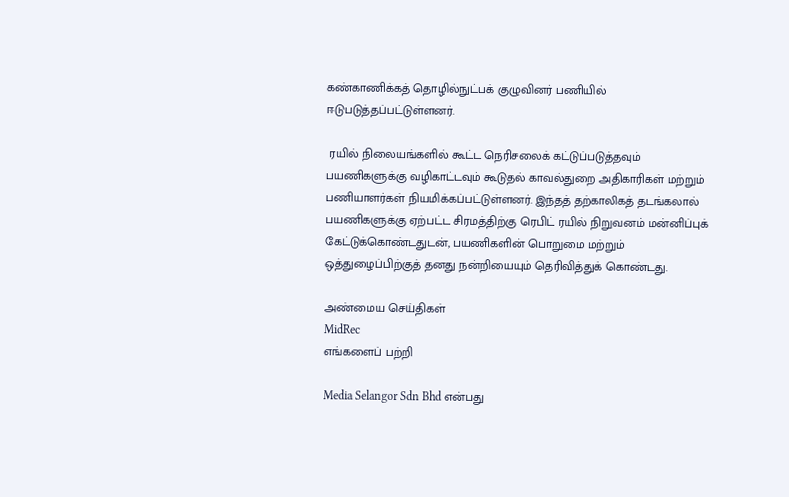கண்காணிக்கத் தொழில்நுட்பக் குழுவினர் பணியில் ஈடுபடுத்தப்பட்டுள்ளனர்.

 ரயில் நிலையங்களில் கூட்ட நெரிசலைக் கட்டுப்படுத்தவும் பயணிகளுக்கு வழிகாட்டவும் கூடுதல் காவல்துறை அதிகாரிகள் மற்றும் பணியாளர்கள் நியமிக்கப்பட்டுள்ளனர். இந்தத் தற்காலிகத் தடங்கலால் பயணிகளுக்கு ஏற்பட்ட சிரமத்திற்கு ரெபிட் ரயில் நிறுவனம் மன்னிப்புக் கேட்டுக்கொண்டதுடன், பயணிகளின் பொறுமை மற்றும் ஒத்துழைப்பிற்குத் தனது நன்றியையும் தெரிவித்துக் கொண்டது.

அண்மைய செய்திகள்
MidRec
எங்களைப் பற்றி

Media Selangor Sdn Bhd என்பது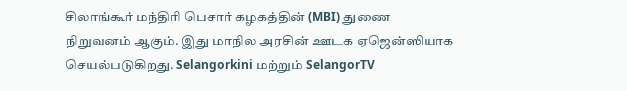சிலாங்கூர் மந்திரி பெசார் கழகத்தின் (MBI) துணை நிறுவனம் ஆகும். இது மாநில அரசின் ஊடக ஏஜென்ஸியாக செயல்படுகிறது. Selangorkini மற்றும் SelangorTV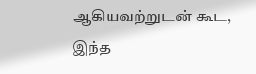ஆகியவற்றுடன் கூட, இந்த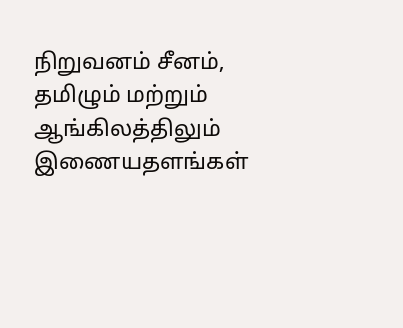நிறுவனம் சீனம், தமிழும் மற்றும் ஆங்கிலத்திலும் இணையதளங்கள்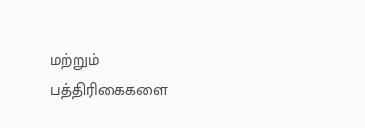மற்றும் பத்திரிகைகளை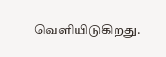வெளியிடுகிறது.